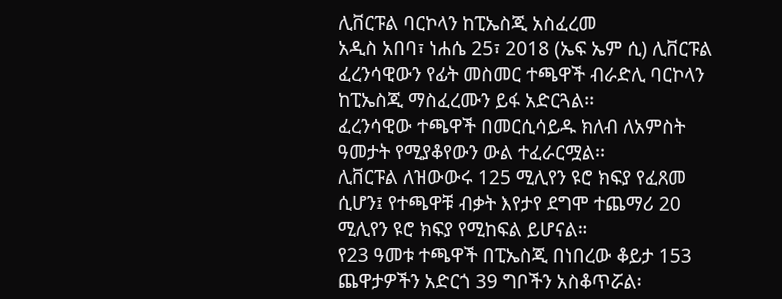ሊቨርፑል ባርኮላን ከፒኤስጂ አስፈረመ
አዲስ አበባ፣ ነሐሴ 25፣ 2018 (ኤፍ ኤም ሲ) ሊቨርፑል ፈረንሳዊውን የፊት መስመር ተጫዋች ብራድሊ ባርኮላን ከፒኤስጂ ማስፈረሙን ይፋ አድርጓል፡፡
ፈረንሳዊው ተጫዋች በመርሲሳይዱ ክለብ ለአምስት ዓመታት የሚያቆየውን ውል ተፈራርሟል፡፡
ሊቨርፑል ለዝውውሩ 125 ሚሊየን ዩሮ ክፍያ የፈጸመ ሲሆን፤ የተጫዋቹ ብቃት እየታየ ደግሞ ተጨማሪ 20 ሚሊየን ዩሮ ክፍያ የሚከፍል ይሆናል።
የ23 ዓመቱ ተጫዋች በፒኤስጂ በነበረው ቆይታ 153 ጨዋታዎችን አድርጎ 39 ግቦችን አስቆጥሯል፡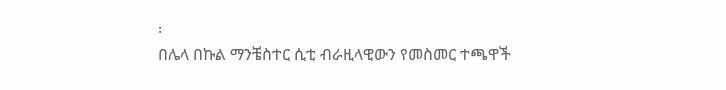፡
በሌላ በኩል ማንቼስተር ሲቲ ብራዚላዊውን የመስመር ተጫዋች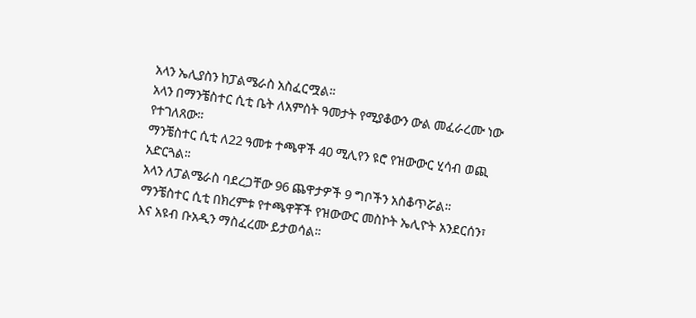አላን ኤሊያስን ከፓልሜራስ አስፈርሟል፡፡
አላን በማንቼስተር ሲቲ ቤት ለአምስት ዓመታት የሚያቆውን ውል መፈራረሙ ነው የተገለጸው፡፡
ማንቼስተር ሲቲ ለ22 ዓመቱ ተጫዋች 40 ሚሊየን ዩሮ የዝውውር ሂሳብ ወጪ አድርጓል፡፡
አላን ለፓልሜራስ ባደረጋቸው 96 ጨዋታዎች 9 ግቦችን አስቆጥሯል፡፡
ማንቼስተር ሲቲ በክረምቱ የተጫዋቾች የዝውውር መስኮት ኤሊዮት አንደርሰን፣ እና አዩብ ቡአዲን ማስፈረሙ ይታወሳል፡፡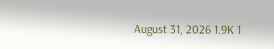August 31, 2026 1.9K 1